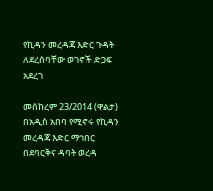የኪዳን መረዳጃ እድር ጉዳት ለደረሰባቸው ወገኖች ድጋፍ አደረገ

መሰከረም 23/2014 (ዋልታ) በአዲስ አበባ የሚኖሩ የኪዳን መረዳጃ እድር ማኅበር በደባርቅና ዳባት ወረዳ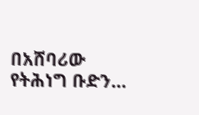በአሸባሪው የትሕነግ ቡድን…